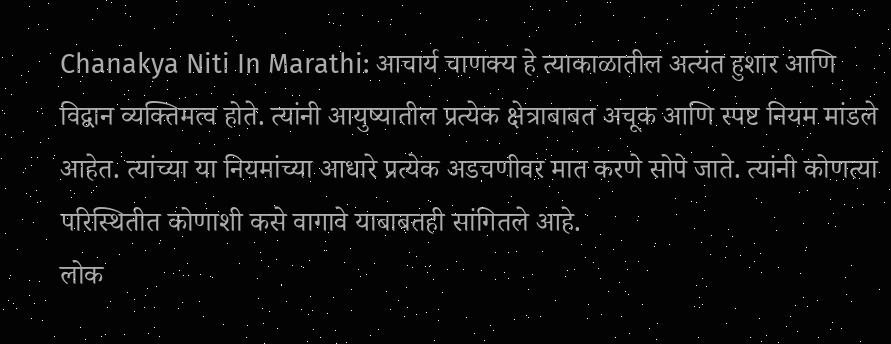Chanakya Niti In Marathi: आचार्य चाणक्य हे त्याकाळातील अत्यंत हुशार आणि विद्वान व्यक्तिमत्व होते. त्यांनी आयुष्यातील प्रत्येक क्षेत्राबाबत अचूक आणि स्पष्ट नियम मांडले आहेत. त्यांच्या या नियमांच्या आधारे प्रत्येक अडचणीवर मात करणे सोपे जाते. त्यांनी कोणत्या परिस्थितीत कोणाशी कसे वागावे याबाबतही सांगितले आहे.
लोक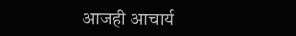आजही आचार्य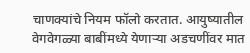चाणक्यांचे नियम फॉलो करतात. आयुष्यातील वेगवेगळ्या बाबींमध्ये येणाऱ्या अडचणींवर मात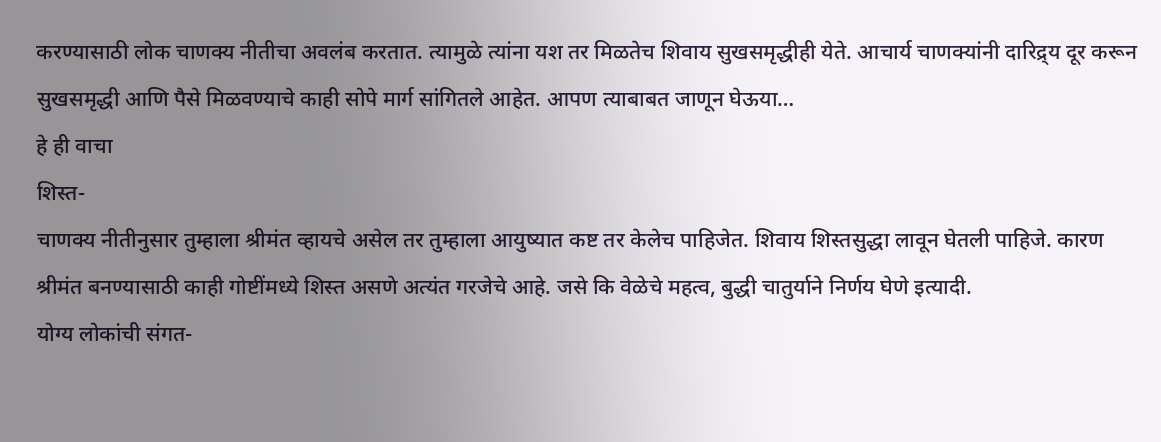करण्यासाठी लोक चाणक्य नीतीचा अवलंब करतात. त्यामुळे त्यांना यश तर मिळतेच शिवाय सुखसमृद्धीही येते. आचार्य चाणक्यांनी दारिद्र्य दूर करून सुखसमृद्धी आणि पैसे मिळवण्याचे काही सोपे मार्ग सांगितले आहेत. आपण त्याबाबत जाणून घेऊया…
हे ही वाचा
शिस्त-
चाणक्य नीतीनुसार तुम्हाला श्रीमंत व्हायचे असेल तर तुम्हाला आयुष्यात कष्ट तर केलेच पाहिजेत. शिवाय शिस्तसुद्धा लावून घेतली पाहिजे. कारण श्रीमंत बनण्यासाठी काही गोष्टींमध्ये शिस्त असणे अत्यंत गरजेचे आहे. जसे कि वेळेचे महत्व, बुद्धी चातुर्याने निर्णय घेणे इत्यादी.
योग्य लोकांची संगत-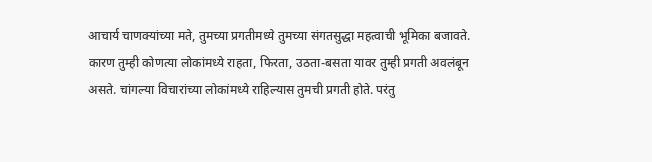आचार्य चाणक्यांच्या मते, तुमच्या प्रगतीमध्ये तुमच्या संगतसुद्धा महत्वाची भूमिका बजावते. कारण तुम्ही कोणत्या लोकांमध्ये राहता, फिरता, उठता-बसता यावर तुम्ही प्रगती अवलंबून असते. चांगल्या विचारांच्या लोकांमध्ये राहिल्यास तुमची प्रगती होते. परंतु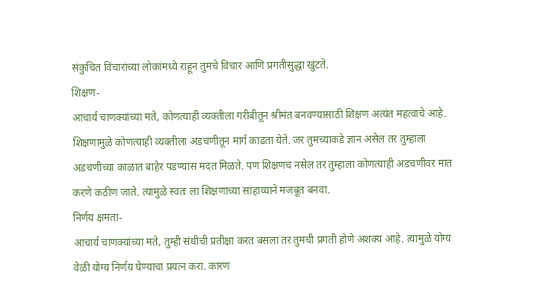संकुचित विचारांच्या लोकांमध्ये राहून तुमचे विचार आणि प्रगतीसुद्धा खुंटते.
शिक्षण-
आचार्य चाणक्यांच्या मते, कोणत्याही व्यक्तीला गरीबीतून श्रीमंत बनवण्यासाठी शिक्षण अत्यंत महत्वाचे आहे. शिक्षणामुळे कोणत्याही व्यक्तीला अडचणीतून मार्ग काढता येते. जर तुमच्याकडे ज्ञान असेल तर तुम्हाला अडचणीच्या काळात बाहेर पडण्यास मदत मिळते. पण शिक्षणच नसेल तर तुम्हाला कोणत्याही अडचणीवर मात करणे कठीण जाते. त्यामुळे स्वतः ला शिक्षणाच्या साहाय्याने मजबूत बनवा.
निर्णय क्षमता-
आचार्य चाणक्यांच्या मते, तुम्ही संधीची प्रतीक्षा करत बसला तर तुमची प्रगती होणे अशक्य आहे. त्यामुळे योग्य वेळी योग्य निर्णय घेण्याचा प्रयत्न करा. कारण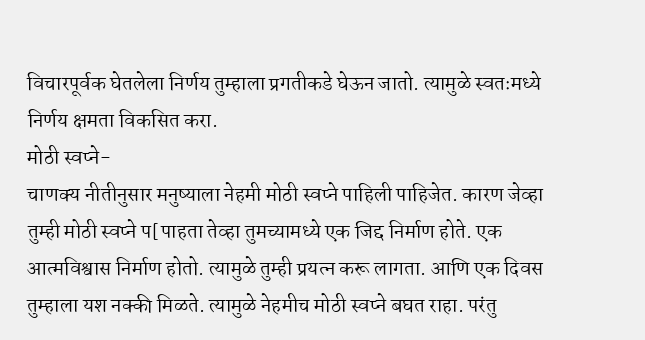विचारपूर्वक घेतलेला निर्णय तुम्हाला प्रगतीकडे घेऊन जातो. त्यामुळे स्वतःमध्ये निर्णय क्षमता विकसित करा.
मोठी स्वप्ने-
चाणक्य नीतीनुसार मनुष्याला नेहमी मोठी स्वप्ने पाहिली पाहिजेत. कारण जेव्हा तुम्ही मोठी स्वप्ने प[पाहता तेव्हा तुमच्यामध्ये एक जिद्द निर्माण होते. एक आत्मविश्वास निर्माण होतो. त्यामुळे तुम्ही प्रयत्न करू लागता. आणि एक दिवस तुम्हाला यश नक्की मिळते. त्यामुळे नेहमीच मोठी स्वप्ने बघत राहा. परंतु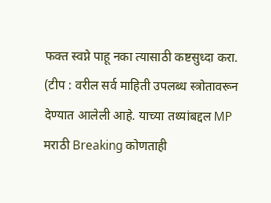फक्त स्वप्ने पाहू नका त्यासाठी कष्टसुध्दा करा.
(टीप : वरील सर्व माहिती उपलब्ध स्त्रोतावरून देण्यात आलेली आहे. याच्या तथ्यांबद्दल MP मराठी Breaking कोणताही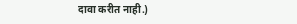दावा करीत नाही.)